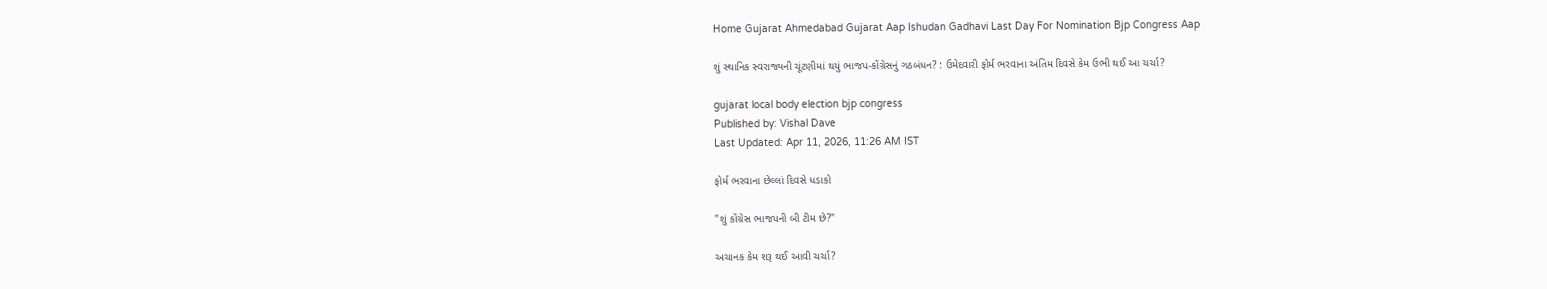Home Gujarat Ahmedabad Gujarat Aap Ishudan Gadhavi Last Day For Nomination Bjp Congress Aap

શું સ્થાનિક સ્વરાજ્યની ચૂંટણીમાં થયું ભાજપ-કોંગ્રેસનું ગઠબંધન? : ઉમેદવારી ફોર્મ ભરવાના અંતિમ દિવસે કેમ ઉભી થઈ આ ચર્ચા?

gujarat local body election bjp congress
Published by: Vishal Dave
Last Updated: Apr 11, 2026, 11:26 AM IST

ફોર્મ ભરવાના છેલ્લાં દિવસે ધડાકો

"શું કોંગ્રેસ ભાજપની બી ટીમ છે?"

અચાનક કેમ શરૂ થઈ આવી ચર્ચા?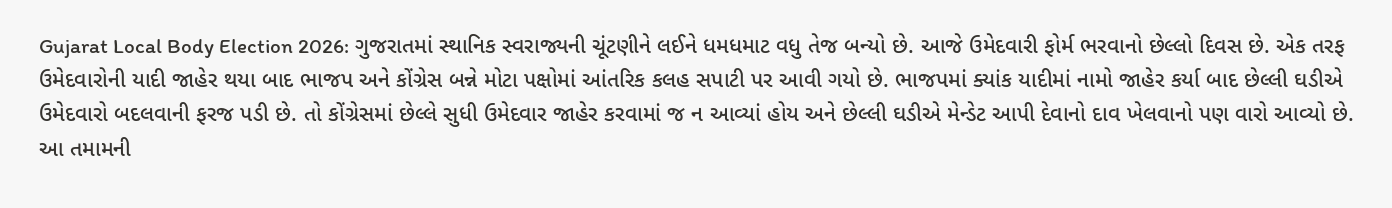Gujarat Local Body Election 2026: ગુજરાતમાં સ્થાનિક સ્વરાજ્યની ચૂંટણીને લઈને ધમધમાટ વધુ તેજ બન્યો છે. આજે ઉમેદવારી ફોર્મ ભરવાનો છેલ્લો દિવસ છે. એક તરફ ઉમેદવારોની યાદી જાહેર થયા બાદ ભાજપ અને કોંગ્રેસ બન્ને મોટા પક્ષોમાં આંતરિક કલહ સપાટી પર આવી ગયો છે. ભાજપમાં ક્યાંક યાદીમાં નામો જાહેર કર્યા બાદ છેલ્લી ઘડીએ ઉમેદવારો બદલવાની ફરજ પડી છે. તો કોંગ્રેસમાં છેલ્લે સુધી ઉમેદવાર જાહેર કરવામાં જ ન આવ્યાં હોય અને છેલ્લી ઘડીએ મેન્ડેટ આપી દેવાનો દાવ ખેલવાનો પણ વારો આવ્યો છે. આ તમામની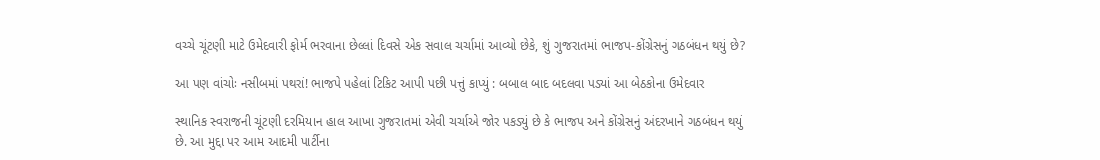વચ્ચે ચૂંટણી માટે ઉમેદવારી ફોર્મ ભરવાના છેલ્લાં દિવસે એક સવાલ ચર્ચામાં આવ્યો છેકે, શું ગુજરાતમાં ભાજપ-કોંગ્રેસનું ગઠબંધન થયું છે?

આ પણ વાંચોઃ નસીબમાં પથરાં! ભાજપે પહેલાં ટિકિટ આપી પછી પત્તું કાપ્યું : બબાલ બાદ બદલવા પડ્યાં આ બેઠકોના ઉમેદવાર

સ્થાનિક સ્વરાજની ચૂંટણી દરમિયાન હાલ આખા ગુજરાતમાં એવી ચર્ચાએ જોર પકડ્યું છે કે ભાજપ અને કોંગ્રેસનું અંદરખાને ગઠબંધન થયું છે. આ મુદ્દા પર આમ આદમી પાર્ટીના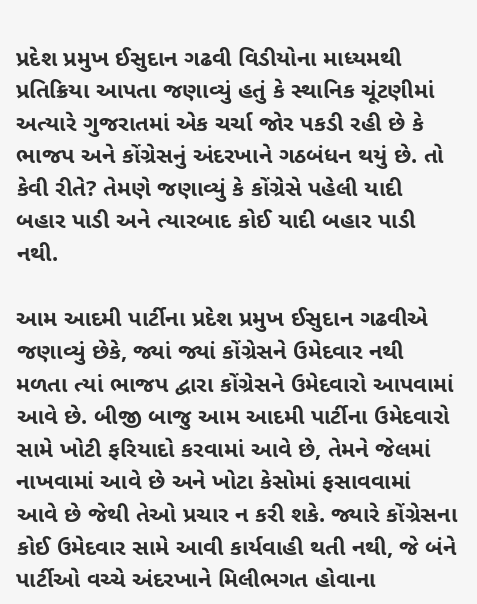પ્રદેશ પ્રમુખ ઈસુદાન ગઢવી વિડીયોના માધ્યમથી પ્રતિક્રિયા આપતા જણાવ્યું હતું કે સ્થાનિક ચૂંટણીમાં અત્યારે ગુજરાતમાં એક ચર્ચા જોર પકડી રહી છે કે ભાજપ અને કોંગ્રેસનું અંદરખાને ગઠબંધન થયું છે. તો કેવી રીતે? તેમણે જણાવ્યું કે કોંગ્રેસે પહેલી યાદી બહાર પાડી અને ત્યારબાદ કોઈ યાદી બહાર પાડી નથી.

આમ આદમી પાર્ટીના પ્રદેશ પ્રમુખ ઈસુદાન ગઢવીએ જણાવ્યું છેકે, જ્યાં જ્યાં કોંગ્રેસને ઉમેદવાર નથી મળતા ત્યાં ભાજપ દ્વારા કોંગ્રેસને ઉમેદવારો આપવામાં આવે છે. બીજી બાજુ આમ આદમી પાર્ટીના ઉમેદવારો સામે ખોટી ફરિયાદો કરવામાં આવે છે, તેમને જેલમાં નાખવામાં આવે છે અને ખોટા કેસોમાં ફસાવવામાં આવે છે જેથી તેઓ પ્રચાર ન કરી શકે. જ્યારે કોંગ્રેસના કોઈ ઉમેદવાર સામે આવી કાર્યવાહી થતી નથી, જે બંને પાર્ટીઓ વચ્ચે અંદરખાને મિલીભગત હોવાના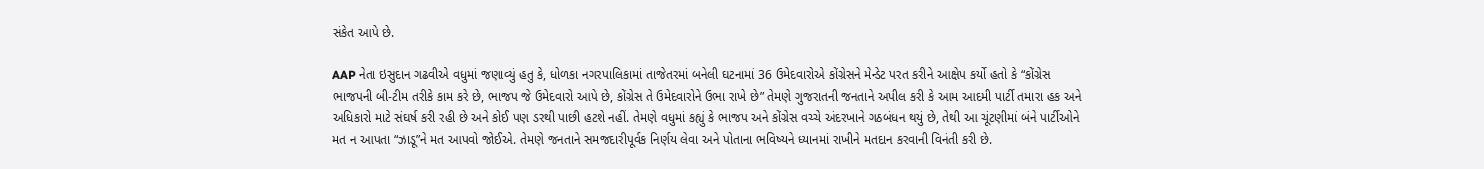સંકેત આપે છે.

AAP નેતા ઇસુદાન ગઢવીએ વધુમાં જણાવ્યું હતુ કે, ધોળકા નગરપાલિકામાં તાજેતરમાં બનેલી ઘટનામાં 36 ઉમેદવારોએ કોંગ્રેસને મેન્ડેટ પરત કરીને આક્ષેપ કર્યો હતો કે “કોંગ્રેસ ભાજપની બી-ટીમ તરીકે કામ કરે છે, ભાજપ જે ઉમેદવારો આપે છે, કોંગ્રેસ તે ઉમેદવારોને ઉભા રાખે છે” તેમણે ગુજરાતની જનતાને અપીલ કરી કે આમ આદમી પાર્ટી તમારા હક અને અધિકારો માટે સંઘર્ષ કરી રહી છે અને કોઈ પણ ડરથી પાછી હટશે નહીં. તેમણે વધુમાં કહ્યું કે ભાજપ અને કોંગ્રેસ વચ્ચે અંદરખાને ગઠબંધન થયું છે, તેથી આ ચૂંટણીમાં બંને પાર્ટીઓને મત ન આપતા “ઝાડૂ”ને મત આપવો જોઈએ. તેમણે જનતાને સમજદારીપૂર્વક નિર્ણય લેવા અને પોતાના ભવિષ્યને ધ્યાનમાં રાખીને મતદાન કરવાની વિનંતી કરી છે.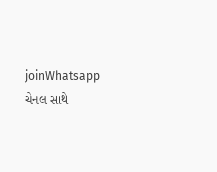joinWhatsapp ચેનલ સાથે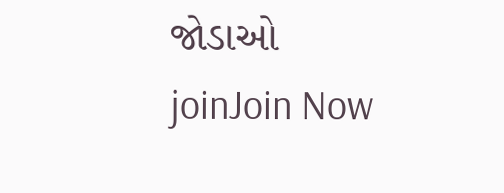જોડાઓ
joinJoin Now